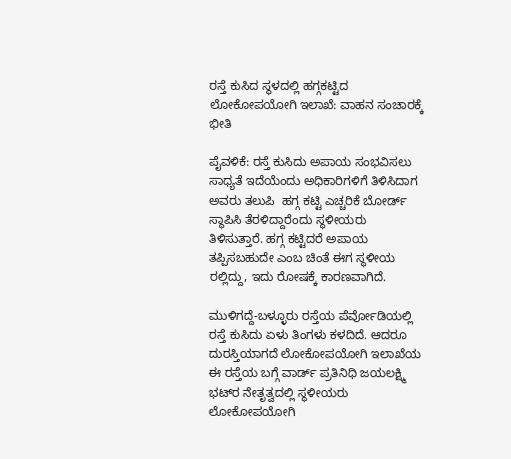ರಸ್ತೆ ಕುಸಿದ ಸ್ಥಳದಲ್ಲಿ ಹಗ್ಗಕಟ್ಟಿದ ಲೋಕೋಪಯೋಗಿ ಇಲಾಖೆ: ವಾಹನ ಸಂಚಾರಕ್ಕೆ ಭೀತಿ

ಪೈವಳಿಕೆ: ರಸ್ತೆ ಕುಸಿದು ಅಪಾಯ ಸಂಭವಿಸಲು ಸಾಧ್ಯತೆ ಇದೆಯೆಂದು ಅಧಿಕಾರಿಗಳಿಗೆ ತಿಳಿಸಿದಾಗ ಅವರು ತಲುಪಿ  ಹಗ್ಗ ಕಟ್ಟಿ ಎಚ್ಚರಿಕೆ ಬೋರ್ಡ್ ಸ್ಥಾಪಿಸಿ ತೆರಳಿದ್ದಾರೆಂದು ಸ್ಥಳೀಯರು  ತಿಳಿಸುತ್ತಾರೆ. ಹಗ್ಗ ಕಟ್ಟಿದರೆ ಅಪಾಯ ತಪ್ಪಿಸಬಹುದೇ ಎಂಬ ಚಿಂತೆ ಈಗ ಸ್ಥಳೀಯ ರಲ್ಲಿದ್ದು, ಇದು ರೋಷಕ್ಕೆ ಕಾರಣವಾಗಿದೆ.

ಮುಳಿಗದ್ದೆ-ಬಳ್ಳೂರು ರಸ್ತೆಯ ಪೆರ್ವೋಡಿಯಲ್ಲಿ ರಸ್ತೆ ಕುಸಿದು ಏಳು ತಿಂಗಳು ಕಳದಿದೆ. ಆದರೂ  ದುರಸ್ತಿಯಾಗದೆ ಲೋಕೋಪಯೋಗಿ ಇಲಾಖೆಯ ಈ ರಸ್ತೆಯ ಬಗ್ಗೆ ವಾರ್ಡ್ ಪ್ರತಿನಿಧಿ ಜಯಲಕ್ಷ್ಮಿ ಭಟ್‌ರ ನೇತೃತ್ವದಲ್ಲಿ ಸ್ಥಳೀಯರು ಲೋಕೋಪಯೋಗಿ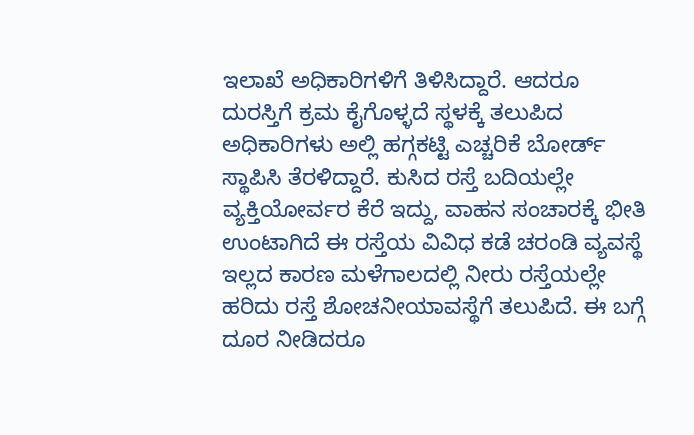ಇಲಾಖೆ ಅಧಿಕಾರಿಗಳಿಗೆ ತಿಳಿಸಿದ್ದಾರೆ. ಆದರೂ ದುರಸ್ತಿಗೆ ಕ್ರಮ ಕೈಗೊಳ್ಳದೆ ಸ್ಥಳಕ್ಕೆ ತಲುಪಿದ ಅಧಿಕಾರಿಗಳು ಅಲ್ಲಿ ಹಗ್ಗಕಟ್ಟಿ ಎಚ್ಚರಿಕೆ ಬೋರ್ಡ್ ಸ್ಥಾಪಿಸಿ ತೆರಳಿದ್ದಾರೆ. ಕುಸಿದ ರಸ್ತೆ ಬದಿಯಲ್ಲೇ ವ್ಯಕ್ತಿಯೋರ್ವರ ಕೆರೆ ಇದ್ದು, ವಾಹನ ಸಂಚಾರಕ್ಕೆ ಭೀತಿ ಉಂಟಾಗಿದೆ ಈ ರಸ್ತೆಯ ವಿವಿಧ ಕಡೆ ಚರಂಡಿ ವ್ಯವಸ್ಥೆ ಇಲ್ಲದ ಕಾರಣ ಮಳೆಗಾಲದಲ್ಲಿ ನೀರು ರಸ್ತೆಯಲ್ಲೇ ಹರಿದು ರಸ್ತೆ ಶೋಚನೀಯಾವಸ್ಥೆಗೆ ತಲುಪಿದೆ. ಈ ಬಗ್ಗೆ ದೂರ ನೀಡಿದರೂ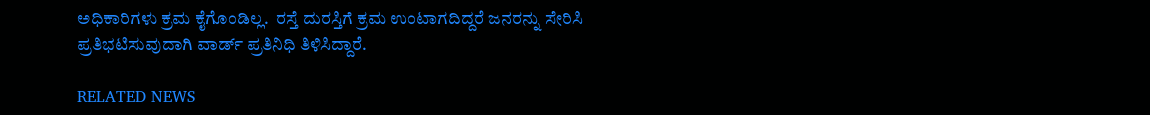ಅಧಿಕಾರಿಗಳು ಕ್ರಮ ಕೈಗೊಂಡಿಲ್ಲ.  ರಸ್ತೆ ದುರಸ್ತಿಗೆ ಕ್ರಮ ಉಂಟಾಗದಿದ್ದರೆ ಜನರನ್ನು ಸೇರಿಸಿ ಪ್ರತಿಭಟಿಸುವುದಾಗಿ ವಾರ್ಡ್ ಪ್ರತಿನಿಧಿ ತಿಳಿಸಿದ್ದಾರೆ.

RELATED NEWS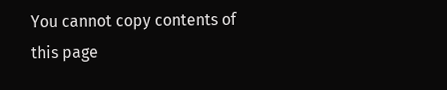You cannot copy contents of this page